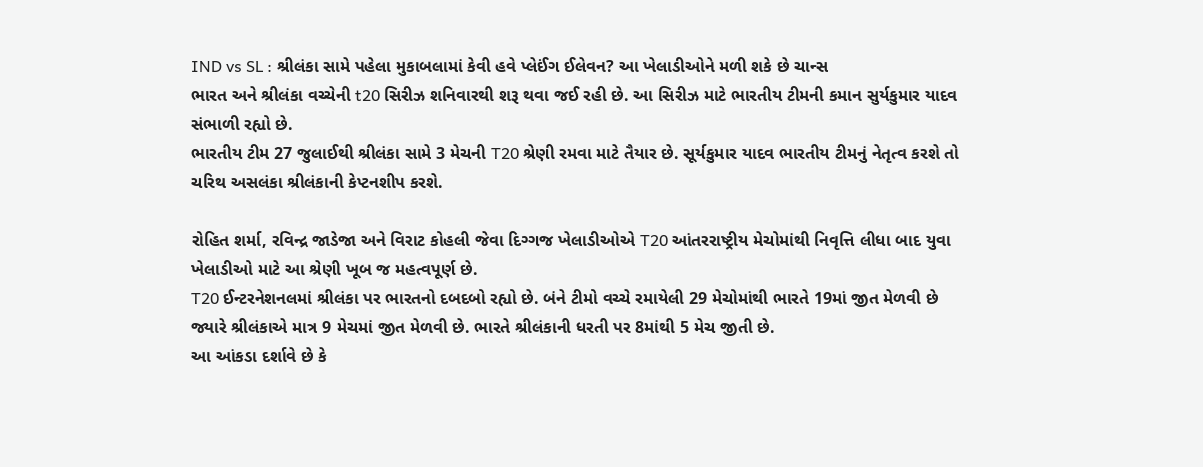IND vs SL : શ્રીલંકા સામે પહેલા મુકાબલામાં કેવી હવે પ્લેઈંગ ઈલેવન? આ ખેલાડીઓને મળી શકે છે ચાન્સ
ભારત અને શ્રીલંકા વચ્ચેની t20 સિરીઝ શનિવારથી શરૂ થવા જઈ રહી છે. આ સિરીઝ માટે ભારતીય ટીમની કમાન સુર્યકુમાર યાદવ સંભાળી રહ્યો છે.
ભારતીય ટીમ 27 જુલાઈથી શ્રીલંકા સામે 3 મેચની T20 શ્રેણી રમવા માટે તૈયાર છે. સૂર્યકુમાર યાદવ ભારતીય ટીમનું નેતૃત્વ કરશે તો ચરિથ અસલંકા શ્રીલંકાની કેપ્ટનશીપ કરશે.

રોહિત શર્મા, રવિન્દ્ર જાડેજા અને વિરાટ કોહલી જેવા દિગ્ગજ ખેલાડીઓએ T20 આંતરરાષ્ટ્રીય મેચોમાંથી નિવૃત્તિ લીધા બાદ યુવા ખેલાડીઓ માટે આ શ્રેણી ખૂબ જ મહત્વપૂર્ણ છે.
T20 ઈન્ટરનેશનલમાં શ્રીલંકા પર ભારતનો દબદબો રહ્યો છે. બંને ટીમો વચ્ચે રમાયેલી 29 મેચોમાંથી ભારતે 19માં જીત મેળવી છે જ્યારે શ્રીલંકાએ માત્ર 9 મેચમાં જીત મેળવી છે. ભારતે શ્રીલંકાની ધરતી પર 8માંથી 5 મેચ જીતી છે.
આ આંકડા દર્શાવે છે કે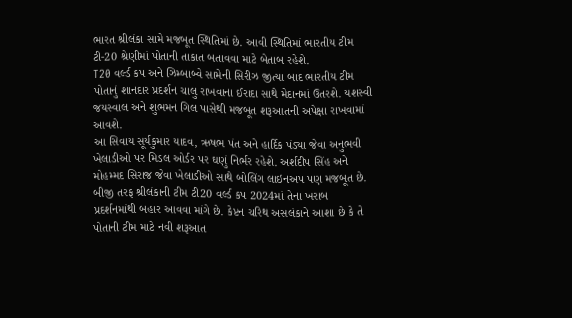ભારત શ્રીલંકા સામે મજબૂત સ્થિતિમાં છે. આવી સ્થિતિમાં ભારતીય ટીમ ટી-20 શ્રેણીમાં પોતાની તાકાત બતાવવા માટે બેતાબ રહેશે.
T20 વર્લ્ડ કપ અને ઝિમ્બાબ્વે સામેની સિરીઝ જીત્યા બાદ ભારતીય ટીમ પોતાનું શાનદાર પ્રદર્શન ચાલુ રાખવાના ઈરાદા સાથે મેદાનમાં ઉતરશે. યશસ્વી જયસ્વાલ અને શુભમન ગિલ પાસેથી મજબૂત શરૂઆતની અપેક્ષા રાખવામાં આવશે.
આ સિવાય સૂર્યકુમાર યાદવ, ઋષભ પંત અને હાર્દિક પંડ્યા જેવા અનુભવી ખેલાડીઓ પર મિડલ ઓર્ડર પર ઘણું નિર્ભર રહેશે. અર્શદીપ સિંહ અને મોહમ્મદ સિરાજ જેવા ખેલાડીઓ સાથે બોલિંગ લાઇનઅપ પણ મજબૂત છે.
બીજી તરફ શ્રીલંકાની ટીમ ટી20 વર્લ્ડ કપ 2024માં તેના ખરાબ પ્રદર્શનમાંથી બહાર આવવા માંગે છે. કેપ્ટન ચરિથ અસલંકાને આશા છે કે તે પોતાની ટીમ માટે નવી શરૂઆત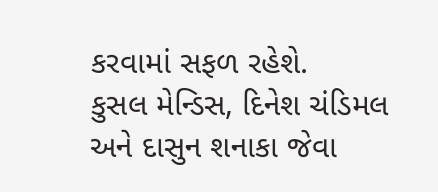કરવામાં સફળ રહેશે.
કુસલ મેન્ડિસ, દિનેશ ચંડિમલ અને દાસુન શનાકા જેવા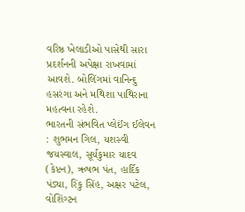વરિષ્ઠ ખેલાડીઓ પાસેથી સારા પ્રદર્શનની અપેક્ષા રાખવામાં આવશે. બોલિંગમાં વાનિન્દુ હસરંગા અને મથિશા પાથિરાના મહત્વના રહેશે.
ભારતની સંભવિત પ્લેઈંગ ઈલેવન : શુભમન ગિલ, યશસ્વી જયસ્વાલ, સૂર્યકુમાર યાદવ (કેપ્ટન), ઋષભ પંત, હાર્દિક પંડ્યા, રિંકુ સિંહ, અક્ષર પટેલ, વોશિંગ્ટન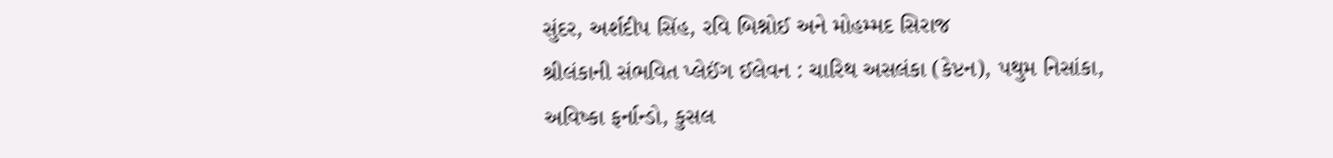સુંદર, અર્શદીપ સિંહ, રવિ બિશ્નોઈ અને મોહમ્મદ સિરાજ
શ્રીલંકાની સંભવિત પ્લેઈંગ ઈલેવન : ચારિથ અસલંકા (કેપ્ટન), પથુમ નિસાંકા, અવિષ્કા ફર્નાન્ડો, કુસલ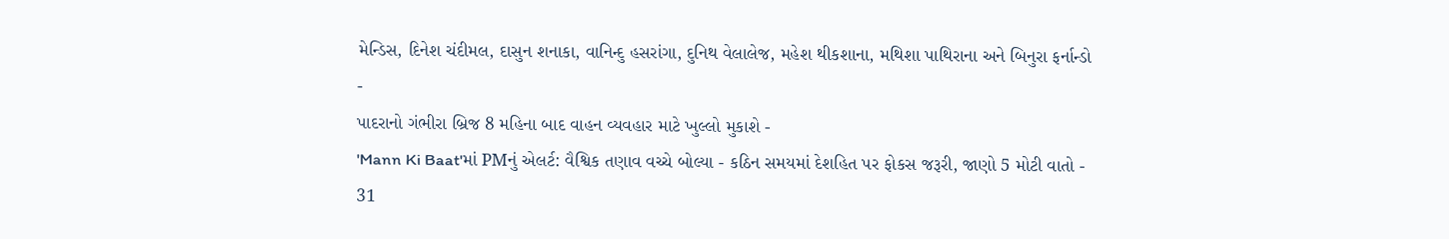મેન્ડિસ, દિનેશ ચંદીમલ, દાસુન શનાકા, વાનિન્દુ હસરાંગા, દુનિથ વેલાલેજ, મહેશ થીકશાના, મથિશા પાથિરાના અને બિનુરા ફર્નાન્ડો
-
પાદરાનો ગંભીરા બ્રિજ 8 મહિના બાદ વાહન વ્યવહાર માટે ખુલ્લો મુકાશે -
'Mann Ki Baat'માં PMનું એલર્ટ: વૈશ્વિક તણાવ વચ્ચે બોલ્યા - કઠિન સમયમાં દેશહિત પર ફોકસ જરૂરી, જાણો 5 મોટી વાતો -
31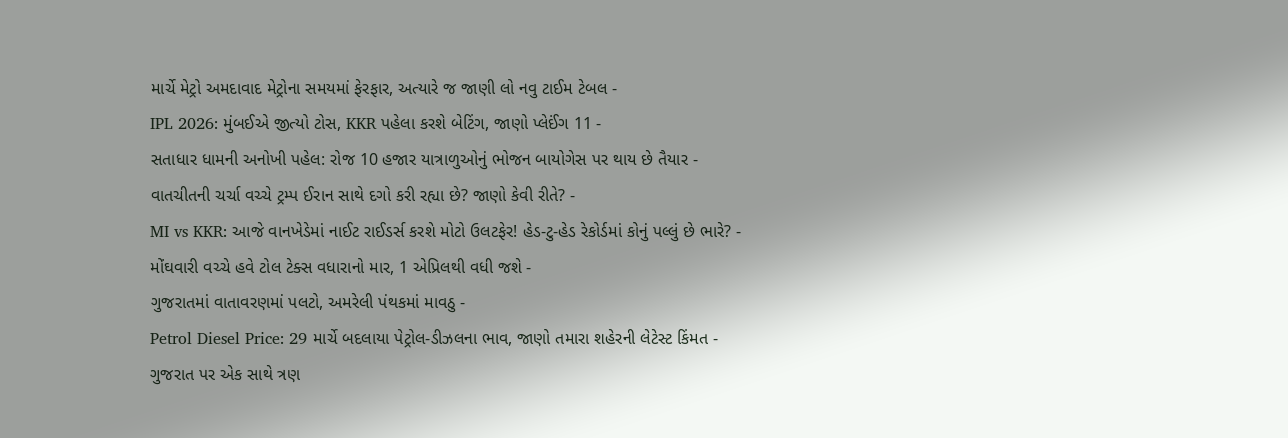માર્ચે મેટ્રો અમદાવાદ મેટ્રોના સમયમાં ફેરફાર, અત્યારે જ જાણી લો નવુ ટાઈમ ટેબલ -
IPL 2026: મુંબઈએ જીત્યો ટોસ, KKR પહેલા કરશે બેટિંગ, જાણો પ્લેઈંગ 11 -
સતાધાર ધામની અનોખી પહેલ: રોજ 10 હજાર યાત્રાળુઓનું ભોજન બાયોગેસ પર થાય છે તૈયાર -
વાતચીતની ચર્ચા વચ્ચે ટ્રમ્પ ઈરાન સાથે દગો કરી રહ્યા છે? જાણો કેવી રીતે? -
MI vs KKR: આજે વાનખેડેમાં નાઈટ રાઈડર્સ કરશે મોટો ઉલટફેર! હેડ-ટુ-હેડ રેકોર્ડમાં કોનું પલ્લું છે ભારે? -
મોંઘવારી વચ્ચે હવે ટોલ ટેક્સ વધારાનો માર, 1 એપ્રિલથી વધી જશે -
ગુજરાતમાં વાતાવરણમાં પલટો, અમરેલી પંથકમાં માવઠુ -
Petrol Diesel Price: 29 માર્ચે બદલાયા પેટ્રોલ-ડીઝલના ભાવ, જાણો તમારા શહેરની લેટેસ્ટ કિંમત -
ગુજરાત પર એક સાથે ત્રણ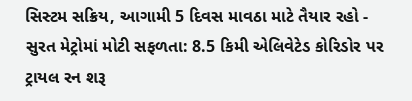સિસ્ટમ સક્રિય, આગામી 5 દિવસ માવઠા માટે તૈયાર રહો -
સુરત મેટ્રોમાં મોટી સફળતા: 8.5 કિમી એલિવેટેડ કોરિડોર પર ટ્રાયલ રન શરૂ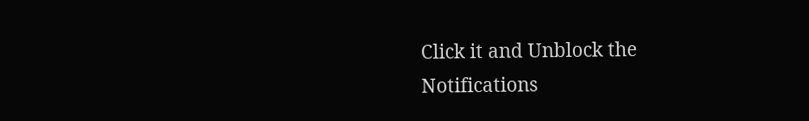Click it and Unblock the Notifications